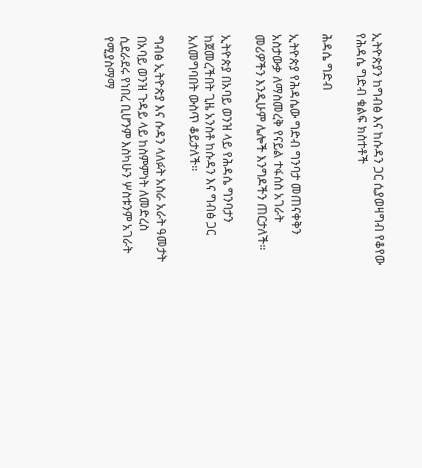ኢትዮጵያን ከግብፅ እና ከሱዳን ጋር ሲያወዛግብ የቆየው የሕዳሴ ግድብ ቁልፍ ክስተቶች

ሕዳሴ ግድብ

ኢትዮጵያ የሕዳሴው ግድብ ግንባታ መጠናቀቅን አስታውቃ ለማስመረቅ የናይል ተፋሰስ አገራት መሪዎችን እንዲሁም ሌሎች እንግዶችን ጠርታለች።

ኢትዮጵያ በአባይ ወንዝ ላይ የሕዳሴ ግንባታን ከጀመረችበት ጊዜ አንስቶ ከሱዳን እና ግብፅ ጋር አለመግባበት ውስጥ ቆይታለች።

ግብፅ ኢትዮጵያ እና ሱዳን ላለፉት አስራ አራት ዓመታት በአባይ ወንዝ ጉዳይ ላይ ከስምምነት ለመድረስ ሲደራደሩ የነበረ ቢሆንም እስካሁን ሦስቱንም አገራት የሚያስማማ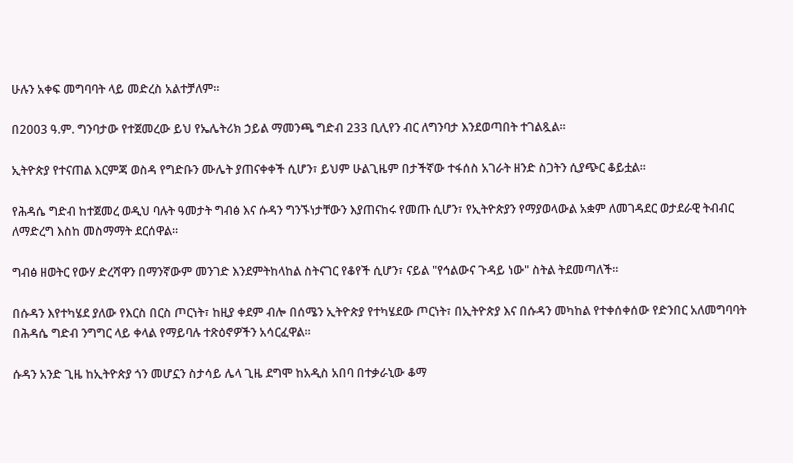ሁሉን አቀፍ መግባባት ላይ መድረስ አልተቻለም።

በ2003 ዓ.ም. ግንባታው የተጀመረው ይህ የኤሌትሪክ ኃይል ማመንጫ ግድብ 233 ቢሊየን ብር ለግንባታ እንደወጣበት ተገልጿል።

ኢትዮጵያ የተናጠል እርምጃ ወስዳ የግድቡን ሙሌት ያጠናቀቀች ሲሆን፣ ይህም ሁልጊዜም በታችኛው ተፋሰስ አገራት ዘንድ ስጋትን ሲያጭር ቆይቷል።

የሕዳሴ ግድብ ከተጀመረ ወዲህ ባሉት ዓመታት ግብፅ እና ሱዳን ግንኙነታቸውን እያጠናከሩ የመጡ ሲሆን፣ የኢትዮጵያን የማያወላውል አቋም ለመገዳደር ወታደራዊ ትብብር ለማድረግ እስከ መስማማት ደርሰዋል።

ግብፅ ዘወትር የውሃ ድረሻዋን በማንኛውም መንገድ እንደምትከላከል ስትናገር የቆየች ሲሆን፣ ናይል "የኅልውና ጉዳይ ነው" ስትል ትደመጣለች።

በሱዳን እየተካሄደ ያለው የእርስ በርስ ጦርነት፣ ከዚያ ቀደም ብሎ በሰሜን ኢትዮጵያ የተካሄደው ጦርነት፣ በኢትዮጵያ እና በሱዳን መካከል የተቀሰቀሰው የድንበር አለመግባባት በሕዳሴ ግድብ ንግግር ላይ ቀላል የማይባሉ ተጽዕኖዎችን አሳርፈዋል።

ሱዳን አንድ ጊዜ ከኢትዮጵያ ጎን መሆኗን ስታሳይ ሌላ ጊዜ ደግሞ ከአዲስ አበባ በተቃራኒው ቆማ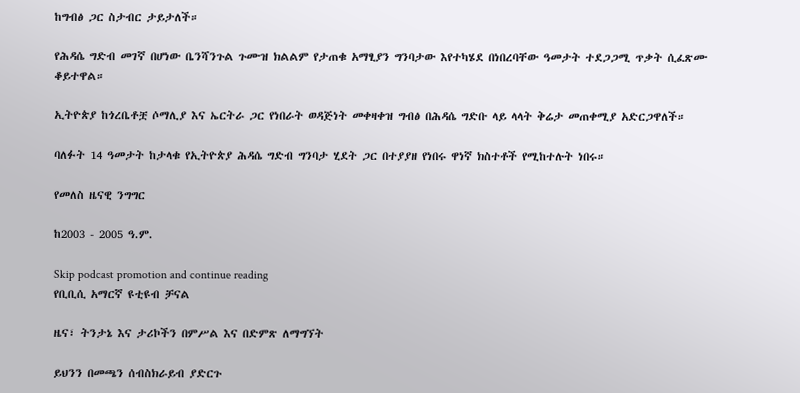ከግብፅ ጋር ስታብር ታይታለች።

የሕዳሴ ግድብ መገኛ በሆነው ቤንሻንጉል ጉሙዝ ክልልም የታጠቁ አማፂያን ግንባታው እየተካሄደ በነበረባቸው ዓመታት ተደጋጋሚ ጥቃት ሲፈጽሙ ቆይተዋል።

ኢትዮጵያ ከጎረቤቶቿ ሶማሊያ እና ኤርትራ ጋር የነበራት ወዳጅነት መቀዛቀዝ ግብፅ በሕዳሴ ግድቡ ላይ ላላት ቅሬታ መጠቀሚያ አድርጋዋለች።

ባለፉት 14 ዓመታት ከታላቁ የኢትዮጵያ ሕዳሴ ግድብ ግንባታ ሂደት ጋር በተያያዘ የነበሩ ዋነኛ ክስተቶች የሚከተሉት ነበሩ።

የመለስ ዜናዊ ንግግር

ከ2003 - 2005 ዓ.ም.

Skip podcast promotion and continue reading
የቢቢሲ አማርኛ ዩቲዩብ ቻናል

ዜና፣ ትንታኔ እና ታሪኮችን በምሥል እና በድምጽ ለማግኘት

ይህንን በመጫን ሰብስክራይብ ያድርጉ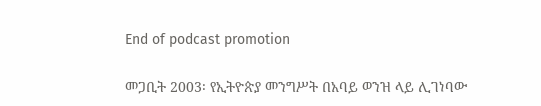End of podcast promotion

መጋቢት 2003፡ የኢትዮጵያ መንግሥት በአባይ ወንዝ ላይ ሊገነባው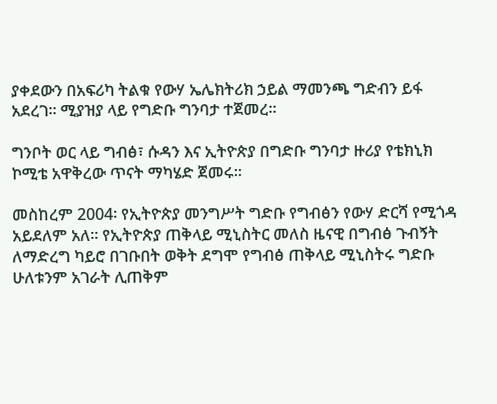ያቀደውን በአፍሪካ ትልቁ የውሃ ኤሌክትሪክ ኃይል ማመንጫ ግድብን ይፋ አደረገ። ሚያዝያ ላይ የግድቡ ግንባታ ተጀመረ።

ግንቦት ወር ላይ ግብፅ፣ ሱዳን እና ኢትዮጵያ በግድቡ ግንባታ ዙሪያ የቴክኒክ ኮሚቴ አዋቅረው ጥናት ማካሄድ ጀመሩ።

መስከረም 2004፡ የኢትዮጵያ መንግሥት ግድቡ የግብፅን የውሃ ድርሻ የሚጎዳ አይደለም አለ። የኢትዮጵያ ጠቅላይ ሚኒስትር መለስ ዜናዊ በግብፅ ጉብኝት ለማድረግ ካይሮ በገቡበት ወቅት ደግሞ የግብፅ ጠቅላይ ሚኒስትሩ ግድቡ ሁለቱንም አገራት ሊጠቅም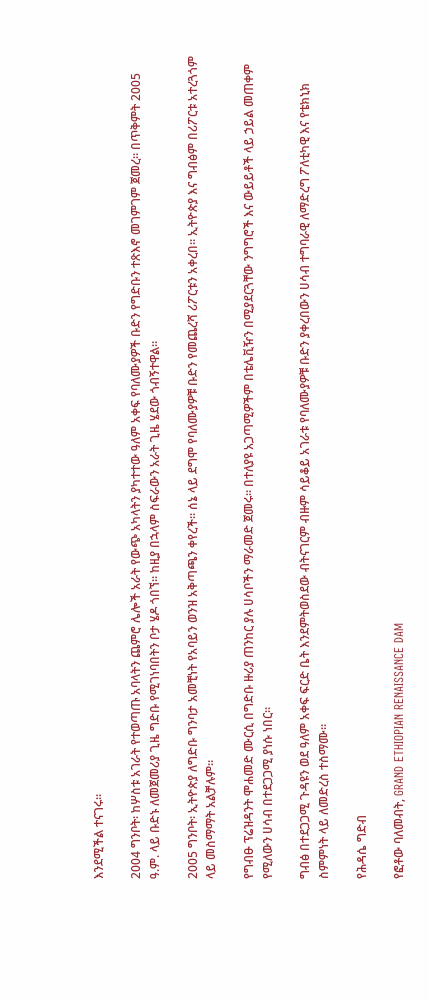እንደሚችል ተናገሩ።

2004 ግንቦት፡ ከሦስቱ አገራት የተወጣጡ አባላትን ጨምሮ ሌሎች አራት የውጭ አካላትን ያካተተው ዓለም አቀፍ የባለሙያዎች ቡድን የግድቡን ተጽእኖ መገምገም ጀመረ። በጥቅምት 2005 ዓ.ም. ላይ ቡድኑ ለመጀመሪያ ጊዜ ግድቡ የሚገነባበትን ቦታ ሄዶ ጎበኘ። ከዚያ በኋላም ስፍራውን አራት ጊዜ ሄደው ጎብኝተዋል።

2005 ግንቦት፡ ኢትዮጵያ ለግድቡ ግንባታ አመቺነት የአባይን ወንዝ አቅጣጫን ቀየረች። ሰኔ ላይ ደግሞ የባለሙያዎቹ ቡድን የመጨረሻ ሪፖርቱን አቀረበ። ኢትዮጵያ እና ግብፅም በሪፖርቱ አተረጓጎም ላይ መስማማት አልቻሉም።

የግብፁ ፕሬዝዳንት ሞሐመድ ሙርሲ በግድቡ ዙሪያ ጠንከር ያሉ ሀሳቦችን ማራመድ ጀመሩ። በተለያዩ አጋጣሚዎችም በቴሌቪዥን በሚያደርጓቸው ንግግሮች እና ውይይቶች ላይ ኃይል መጠቀም የሚለውን ሀሳብ በተደጋጋሚ ያነሱ ነበር።

ግብፅ በተደጋጋሚ ጉዳዩን ወደ ዓለም አቀፍ ፍርድ ቤት እንደምትወስደው ብትናገርም ብዙም ሳይቆይ አገራቱ የባለሙያዎቹ ቡድን ያቀረበውን ሀሳብ ተግባራዊ ለማድረግ ፖለቲካዊ እና የቴክኒክ ስምምነት ላይ ለመድረስ ተስማሙ።

የሕዳሴ ግድብ

የፎቶው ባለመብት, GRAND ETHIOPIAN RENAISSANCE DAM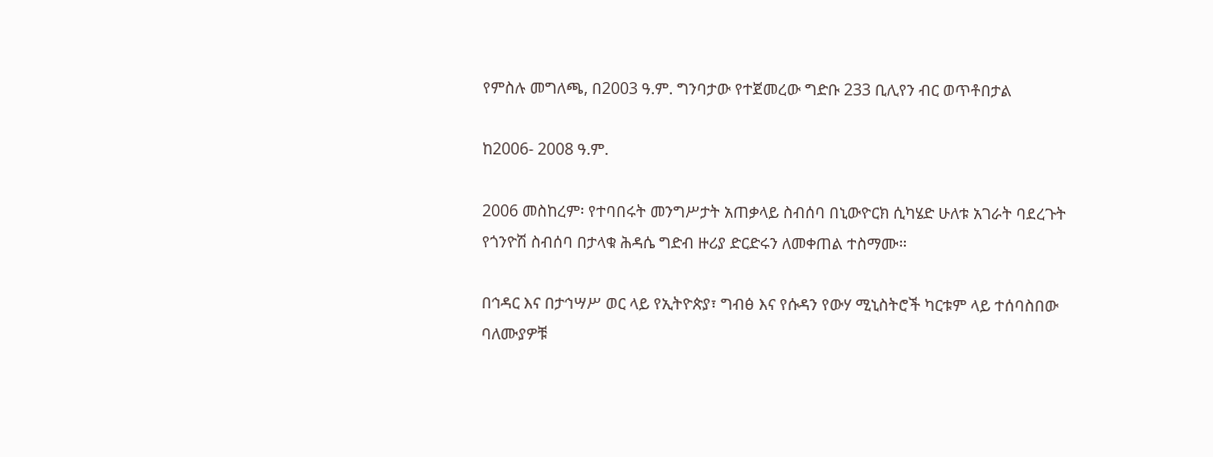የምስሉ መግለጫ, በ2003 ዓ.ም. ግንባታው የተጀመረው ግድቡ 233 ቢሊየን ብር ወጥቶበታል

ከ2006- 2008 ዓ.ም.

2006 መስከረም፡ የተባበሩት መንግሥታት አጠቃላይ ስብሰባ በኒውዮርክ ሲካሄድ ሁለቱ አገራት ባደረጉት የጎንዮሽ ስብሰባ በታላቁ ሕዳሴ ግድብ ዙሪያ ድርድሩን ለመቀጠል ተስማሙ።

በኅዳር እና በታኅሣሥ ወር ላይ የኢትዮጵያ፣ ግብፅ እና የሱዳን የውሃ ሚኒስትሮች ካርቱም ላይ ተሰባስበው ባለሙያዎቹ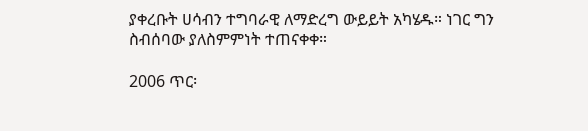ያቀረቡት ሀሳብን ተግባራዊ ለማድረግ ውይይት አካሄዱ። ነገር ግን ስብሰባው ያለስምምነት ተጠናቀቀ።

2006 ጥር፡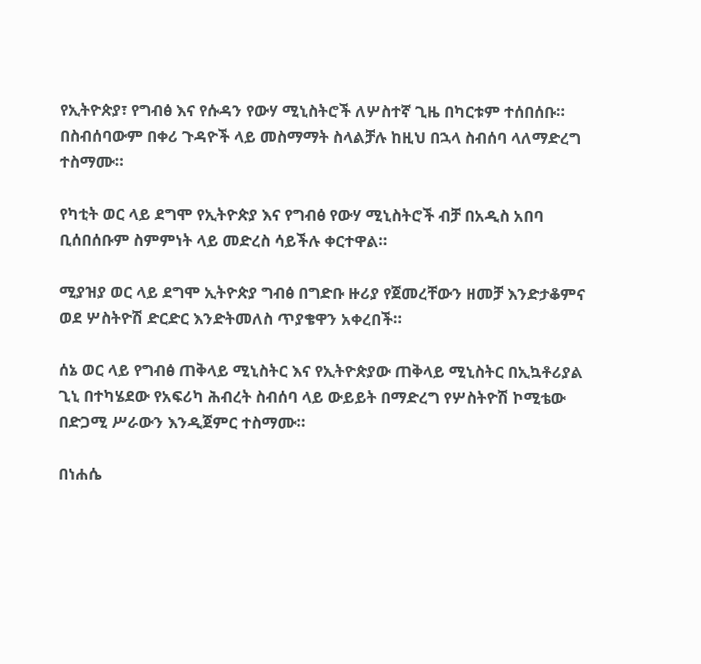የኢትዮጵያ፣ የግብፅ እና የሱዳን የውሃ ሚኒስትሮች ለሦስተኛ ጊዜ በካርቱም ተሰበሰቡ። በስብሰባውም በቀሪ ጉዳዮች ላይ መስማማት ስላልቻሉ ከዚህ በኋላ ስብሰባ ላለማድረግ ተስማሙ።

የካቲት ወር ላይ ደግሞ የኢትዮጵያ እና የግብፅ የውሃ ሚኒስትሮች ብቻ በአዲስ አበባ ቢሰበሰቡም ስምምነት ላይ መድረስ ሳይችሉ ቀርተዋል።

ሚያዝያ ወር ላይ ደግሞ ኢትዮጵያ ግብፅ በግድቡ ዙሪያ የጀመረቸውን ዘመቻ እንድታቆምና ወደ ሦስትዮሽ ድርድር እንድትመለስ ጥያቄዋን አቀረበች።

ሰኔ ወር ላይ የግብፅ ጠቅላይ ሚኒስትር እና የኢትዮጵያው ጠቅላይ ሚኒስትር በኢኳቶሪያል ጊኒ በተካሄደው የአፍሪካ ሕብረት ስብሰባ ላይ ውይይት በማድረግ የሦስትዮሽ ኮሚቴው በድጋሚ ሥራውን እንዲጀምር ተስማሙ።

በነሐሴ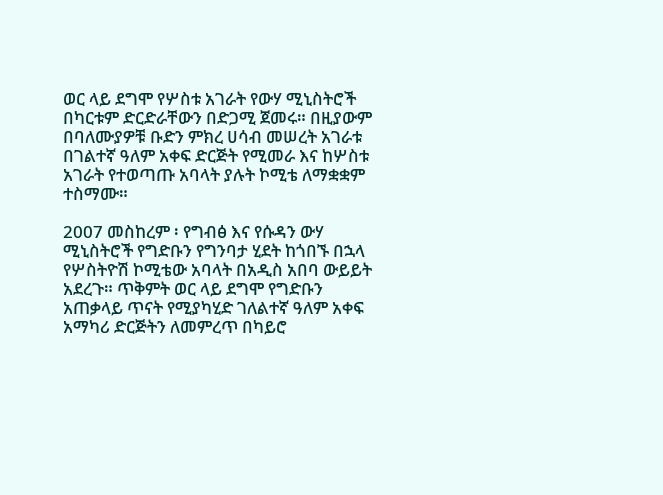ወር ላይ ደግሞ የሦስቱ አገራት የውሃ ሚኒስትሮች በካርቱም ድርድራቸውን በድጋሚ ጀመሩ። በዚያውም በባለሙያዎቹ ቡድን ምክረ ሀሳብ መሠረት አገራቱ በገልተኛ ዓለም አቀፍ ድርጅት የሚመራ እና ከሦስቱ አገራት የተወጣጡ አባላት ያሉት ኮሚቴ ለማቋቋም ተስማሙ።

2007 መስከረም ፡ የግብፅ እና የሱዳን ውሃ ሚኒስትሮች የግድቡን የግንባታ ሂደት ከጎበኙ በኋላ የሦስትዮሽ ኮሚቴው አባላት በአዲስ አበባ ውይይት አደረጉ። ጥቅምት ወር ላይ ደግሞ የግድቡን አጠቃላይ ጥናት የሚያካሂድ ገለልተኛ ዓለም አቀፍ አማካሪ ድርጅትን ለመምረጥ በካይሮ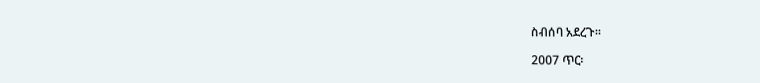ስብሰባ አደረጉ።

2007 ጥር፡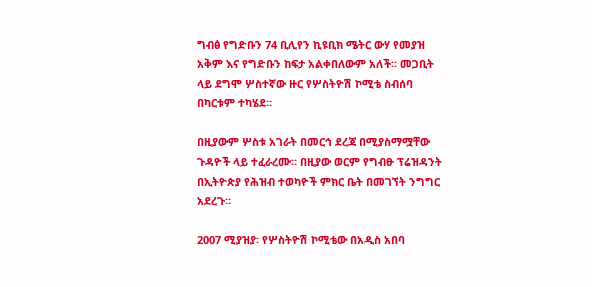ግብፅ የግድቡን 74 ቢሊየን ኪዩቢክ ሜትር ውሃ የመያዝ አቅም እና የግድቡን ከፍታ አልቀበለውም አለች። መጋቢት ላይ ደግሞ ሦስተኛው ዙር የሦስትዮሽ ኮሚቴ ስብሰባ በካርቱም ተካሄደ።

በዚያውም ሦስቱ አገራት በመርኅ ደረጃ በሚያስማሟቸው ጉዳዮች ላይ ተፈራረሙ። በዚያው ወርም የግብፁ ፕሬዝዳንት በኢትዮጵያ የሕዝብ ተወካዮች ምክር ቤት በመገኘት ንግግር አደረጉ።

2007 ሚያዝያ፡ የሦስትዮሽ ኮሚቴው በአዲስ አበባ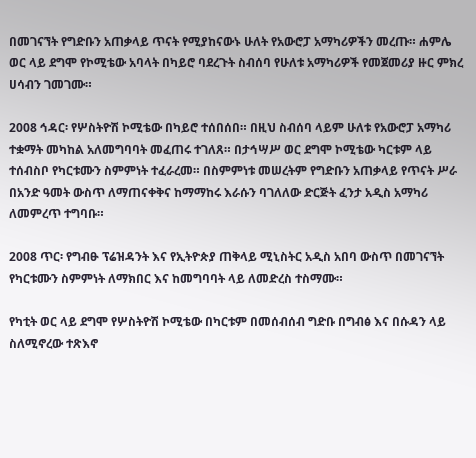በመገናኘት የግድቡን አጠቃላይ ጥናት የሚያከናውኑ ሁለት የአውሮፓ አማካሪዎችን መረጡ። ሐምሌ ወር ላይ ደግሞ የኮሚቴው አባላት በካይሮ ባደረጉት ስብሰባ የሁለቱ አማካሪዎች የመጀመሪያ ዙር ምክረ ሀሳብን ገመገሙ።

2008 ኅዳር፡ የሦስትዮሽ ኮሚቴው በካይሮ ተሰበሰበ። በዚህ ስብሰባ ላይም ሁለቱ የአውሮፓ አማካሪ ተቋማት መካከል አለመግባባት መፈጠሩ ተገለጸ። በታኅሣሥ ወር ደግሞ ኮሚቴው ካርቱም ላይ ተሰብስቦ የካርቱሙን ስምምነት ተፈራረመ። በስምምነቱ መሠረትም የግድቡን አጠቃላይ የጥናት ሥራ በአንድ ዓመት ውስጥ ለማጠናቀቅና ከማማከሩ እራሱን ባገለለው ድርጅት ፈንታ አዲስ አማካሪ ለመምረጥ ተግባቡ።

2008 ጥር፡ የግብፁ ፕሬዝዳንት እና የኢትዮጵያ ጠቅላይ ሚኒስትር አዲስ አበባ ውስጥ በመገናኘት የካርቱሙን ስምምነት ለማክበር እና ከመግባባት ላይ ለመድረስ ተስማሙ።

የካቲት ወር ላይ ደግሞ የሦስትዮሽ ኮሚቴው በካርቱም በመሰብሰብ ግድቡ በግብፅ እና በሱዳን ላይ ስለሚኖረው ተጽእኖ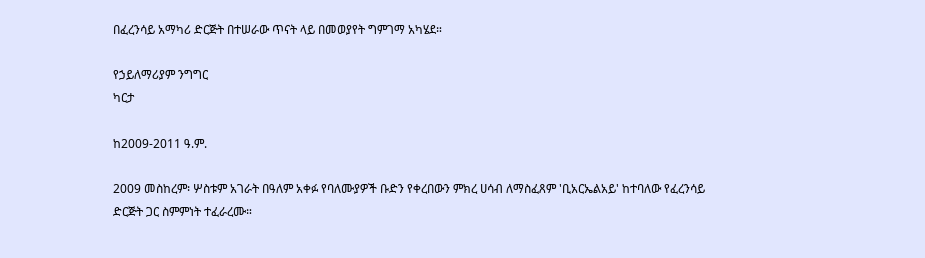በፈረንሳይ አማካሪ ድርጅት በተሠራው ጥናት ላይ በመወያየት ግምገማ አካሄደ።

የኃይለማሪያም ንግግር
ካርታ

ከ2009-2011 ዓ.ም.

2009 መስከረም፡ ሦስቱም አገራት በዓለም አቀፉ የባለሙያዎች ቡድን የቀረበውን ምክረ ሀሳብ ለማስፈጸም 'ቢአርኤልአይ' ከተባለው የፈረንሳይ ድርጅት ጋር ስምምነት ተፈራረሙ።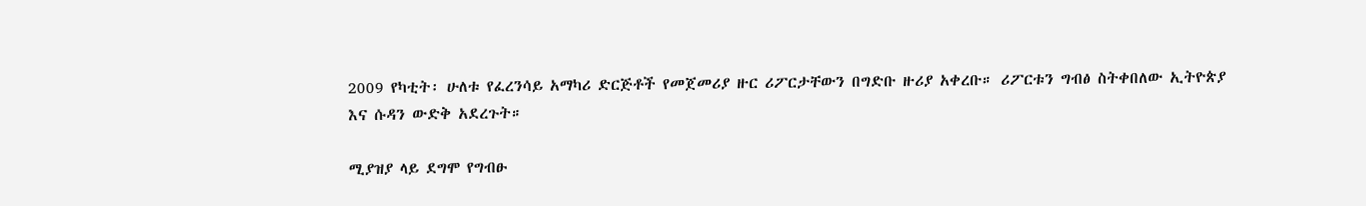2009 የካቲት፡ ሁለቱ የፈረንሳይ አማካሪ ድርጅቶች የመጀመሪያ ዙር ሪፖርታቸውን በግድቡ ዙሪያ አቀረቡ። ሪፖርቱን ግብፅ ስትቀበለው ኢትዮጵያ እና ሱዳን ውድቅ አደረጉት።

ሚያዝያ ላይ ደግሞ የግብፁ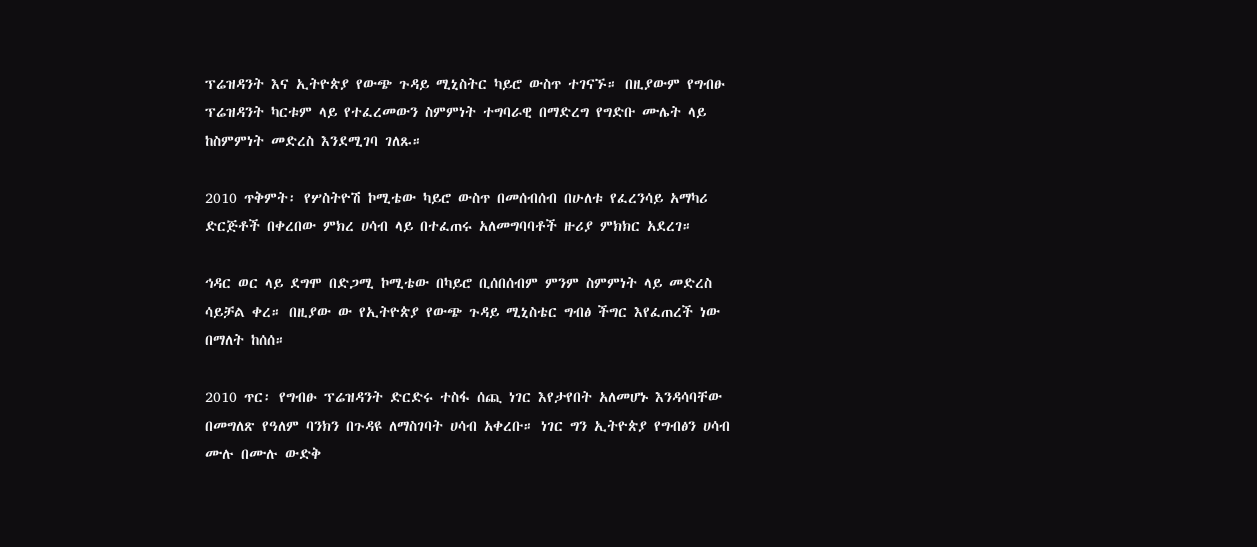ፕሬዝዳንት እና ኢትዮጵያ የውጭ ጉዳይ ሚኒስትር ካይሮ ውስጥ ተገናኙ። በዚያውም የግብፁ ፕሬዝዳንት ካርቱም ላይ የተፈረመውን ስምምነት ተግባራዊ በማድረግ የግድቡ ሙሌት ላይ ከስምምነት መድረስ እንደሚገባ ገለጹ።

2010 ጥቅምት፡ የሦስትዮሽ ኮሚቴው ካይሮ ውስጥ በመሰብሰብ በሁለቱ የፈረንሳይ አማካሪ ድርጅቶች በቀረበው ምክረ ሀሳብ ላይ በተፈጠሩ አለመግባባቶች ዙሪያ ምክክር አደረገ።

ኅዳር ወር ላይ ደግሞ በድጋሚ ኮሚቴው በካይሮ ቢሰበሰብም ምንም ስምምነት ላይ መድረስ ሳይቻል ቀረ። በዚያው ው የኢትዮጵያ የውጭ ጉዳይ ሚኒስቴር ግብፅ ችግር እየፈጠረች ነው በማለት ከሰሰ።

2010 ጥር፡ የግብፁ ፕሬዝዳንት ድርድሩ ተስፋ ሰጪ ነገር እየታየበት አለመሆኑ እንዳሳባቸው በመግለጽ የዓለም ባንክን በጉዳዩ ለማስገባት ሀሳብ አቀረቡ። ነገር ግን ኢትዮጵያ የግብፅን ሀሳብ ሙሉ በሙሉ ውድቅ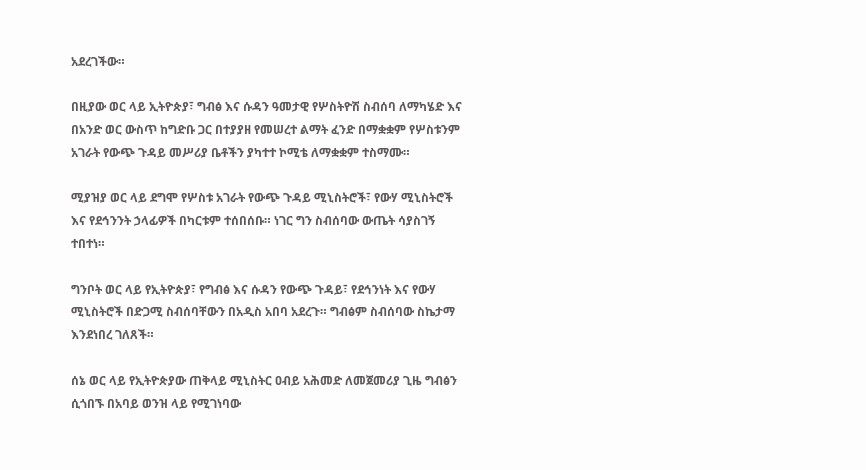አደረገችው።

በዚያው ወር ላይ ኢትዮጵያ፣ ግብፅ እና ሱዳን ዓመታዊ የሦስትዮሽ ስብሰባ ለማካሄድ እና በአንድ ወር ውስጥ ከግድቡ ጋር በተያያዘ የመሠረተ ልማት ፈንድ በማቋቋም የሦስቱንም አገራት የውጭ ጉዳይ መሥሪያ ቤቶችን ያካተተ ኮሚቴ ለማቋቋም ተስማሙ።

ሚያዝያ ወር ላይ ደግሞ የሦስቱ አገራት የውጭ ጉዳይ ሚኒስትሮች፣ የውሃ ሚኒስትሮች እና የደኅንንት ኃላፊዎች በካርቱም ተሰበሰቡ። ነገር ግን ስብሰባው ውጤት ሳያስገኝ ተበተነ።

ግንቦት ወር ላይ የኢትዮጵያ፣ የግብፅ እና ሱዳን የውጭ ጉዳይ፣ የደኅንነት እና የውሃ ሚኒስትሮች በድጋሚ ስብሰባቸውን በአዲስ አበባ አደረጉ። ግብፅም ስብሰባው ስኬታማ እንደነበረ ገለጸች።

ሰኔ ወር ላይ የኢትዮጵያው ጠቅላይ ሚኒስትር ዐብይ አሕመድ ለመጀመሪያ ጊዜ ግብፅን ሲጎበኙ በአባይ ወንዝ ላይ የሚገነባው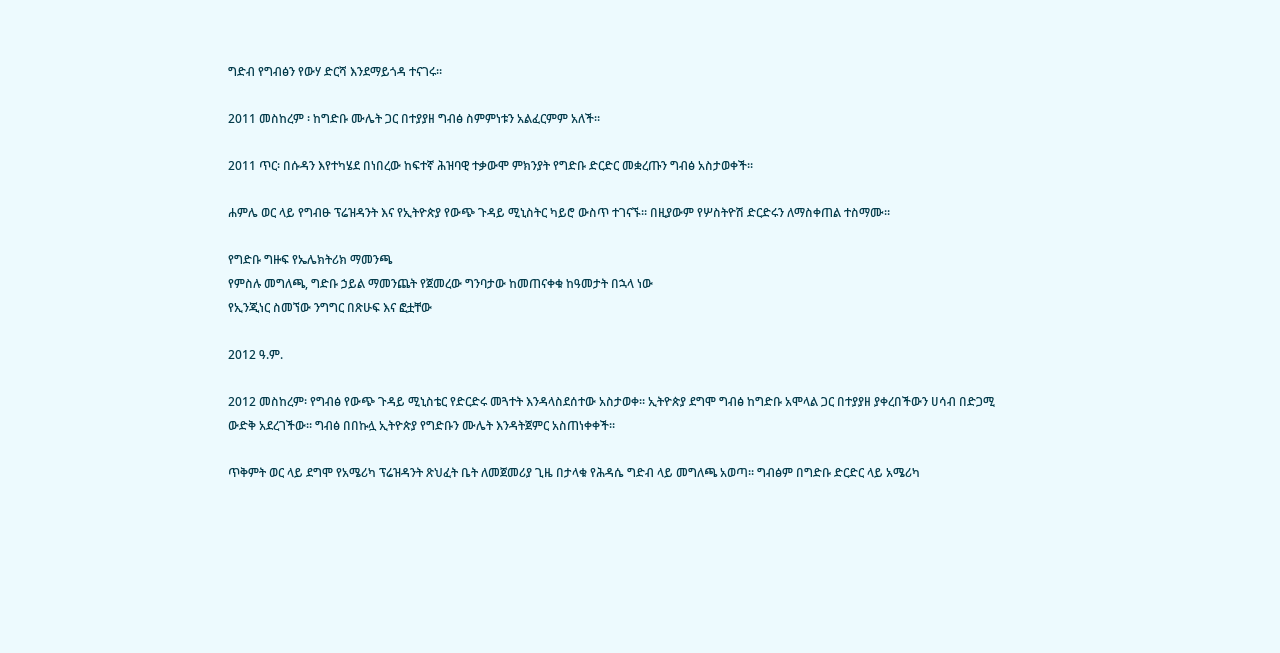ግድብ የግብፅን የውሃ ድርሻ እንደማይጎዳ ተናገሩ።

2011 መስከረም ፡ ከግድቡ ሙሌት ጋር በተያያዘ ግብፅ ስምምነቱን አልፈርምም አለች።

2011 ጥር፡ በሱዳን እየተካሄደ በነበረው ከፍተኛ ሕዝባዊ ተቃውሞ ምክንያት የግድቡ ድርድር መቋረጡን ግብፅ አስታወቀች።

ሐምሌ ወር ላይ የግብፁ ፕሬዝዳንት እና የኢትዮጵያ የውጭ ጉዳይ ሚኒስትር ካይሮ ውስጥ ተገናኙ። በዚያውም የሦስትዮሽ ድርድሩን ለማስቀጠል ተስማሙ።

የግድቡ ግዙፍ የኤሌክትሪክ ማመንጫ
የምስሉ መግለጫ, ግድቡ ኃይል ማመንጨት የጀመረው ግንባታው ከመጠናቀቁ ከዓመታት በኋላ ነው
የኢንጂነር ስመኘው ንግግር በጽሁፍ እና ፎቷቸው

2012 ዓ.ም.

2012 መስከረም፡ የግብፅ የውጭ ጉዳይ ሚኒስቴር የድርድሩ መጓተት እንዳላስደሰተው አስታወቀ። ኢትዮጵያ ደግሞ ግብፅ ከግድቡ አሞላል ጋር በተያያዘ ያቀረበችውን ሀሳብ በድጋሚ ውድቅ አደረገችው። ግብፅ በበኩሏ ኢትዮጵያ የግድቡን ሙሌት እንዳትጀምር አስጠነቀቀች።

ጥቅምት ወር ላይ ደግሞ የአሜሪካ ፕሬዝዳንት ጽህፈት ቤት ለመጀመሪያ ጊዜ በታላቁ የሕዳሴ ግድብ ላይ መግለጫ አወጣ። ግብፅም በግድቡ ድርድር ላይ አሜሪካ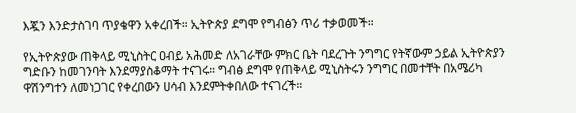እጇን እንድታስገባ ጥያቄዋን አቀረበች። ኢትዮጵያ ደግሞ የግብፅን ጥሪ ተቃወመች።

የኢትዮጵያው ጠቅላይ ሚኒስትር ዐብይ አሕመድ ለአገራቸው ምክር ቤት ባደረጉት ንግግር የትኛውም ኃይል ኢትዮጵያን ግድቡን ከመገንባት እንደማያስቆማት ተናገሩ። ግብፅ ደግሞ የጠቅላይ ሚኒስትሩን ንግግር በመተቸት በአሜሪካ ዋሽንግተን ለመነጋገር የቀረበውን ሀሳብ እንደምትቀበለው ተናገረች።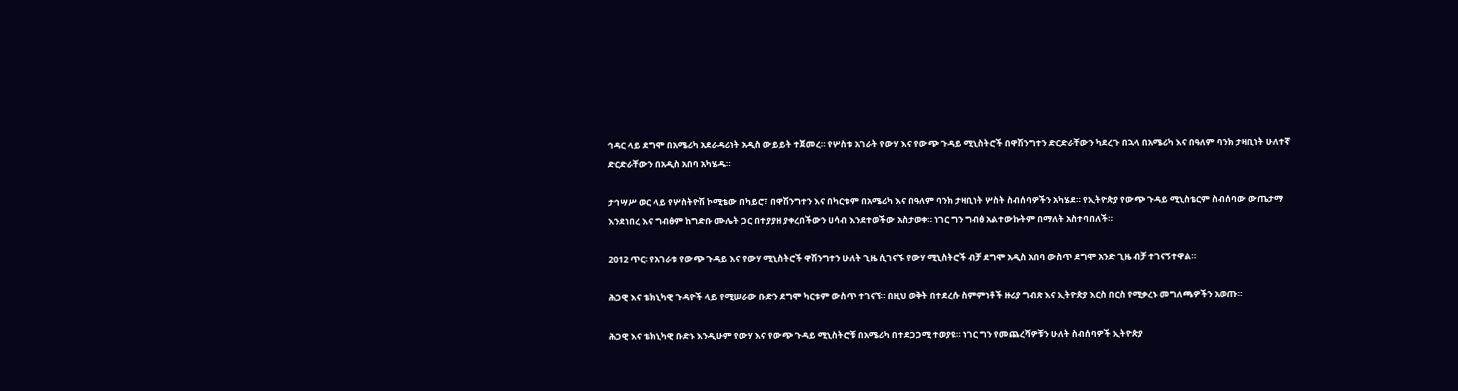ኅዳር ላይ ደግሞ በአሜሪካ አደራዳሪነት አዲስ ውይይት ተጀመረ። የሦስቱ አገራት የውሃ እና የውጭ ጉዳይ ሚኒስትሮች በዋሽንግተን ድርድራቸውን ካደረጉ በኋላ በአሜሪካ እና በዓለም ባንክ ታዛቢነት ሁለተኛ ድርድራቸውን በአዲስ አበባ አካሄዱ።

ታኅሣሥ ወር ላይ የሦስትዮሽ ኮሚቴው በካይሮ፣ በዋሽንግተን እና በካርቱም በአሜሪካ እና በዓለም ባንክ ታዛቢነት ሦስት ስብሰባዎችን አካሄደ። የኢትዮጵያ የውጭ ጉዳይ ሚኒስቴርም ስብሰባው ውጤታማ እንደነበረ እና ግብፅም ከግድቡ ሙሌት ጋር በተያያዘ ያቀረበችውን ሀሳብ እንደተወችው አስታወቀ። ነገር ግን ግብፅ አልተውኩትም በማለት አስተባበለች።

2012 ጥር፡ የአገራቱ የውጭ ጉዳይ እና የውሃ ሚኒስትሮች ዋሽንግተን ሁለት ጊዜ ሲገናኙ የውሃ ሚኒስትሮች ብቻ ደግሞ አዲስ አበባ ውስጥ ደግሞ አንድ ጊዜ ብቻ ተገናኝተዋል።

ሕጋዊ እና ቴክኒካዊ ጉዳዮች ላይ የሚሠራው ቡድን ደግሞ ካርቱም ውስጥ ተገናኘ። በዚህ ወቅት በተደረሱ ስምምነቶች ዙሪያ ግብጽ እና ኢትዮጵያ እርስ በርስ የሚቃረኑ መግለጫዎችን አወጡ።

ሕጋዊ እና ቴክኒካዊ ቡድኑ እንዲሁም የውሃ እና የውጭ ጉዳይ ሚኒስትሮቹ በአሜሪካ በተደጋጋሚ ተወያዩ። ነገር ግን የመጨረሻዎቹን ሁለት ስብሰባዎች ኢትዮጵያ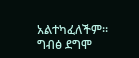አልተካፈለችም። ግብፅ ደግሞ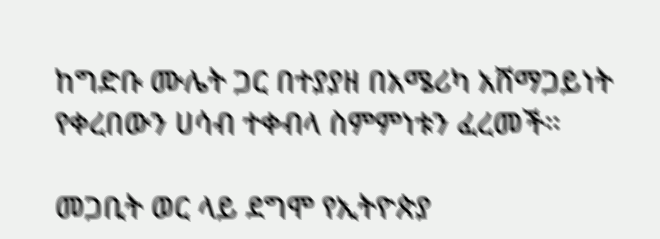ከግድቡ ሙሌት ጋር በተያያዘ በአሜሪካ አሸማጋይነት የቀረበውን ሀሳብ ተቀብላ ስምምነቱን ፈረመች።

መጋቢት ወር ላይ ደግሞ የኢትዮጵያ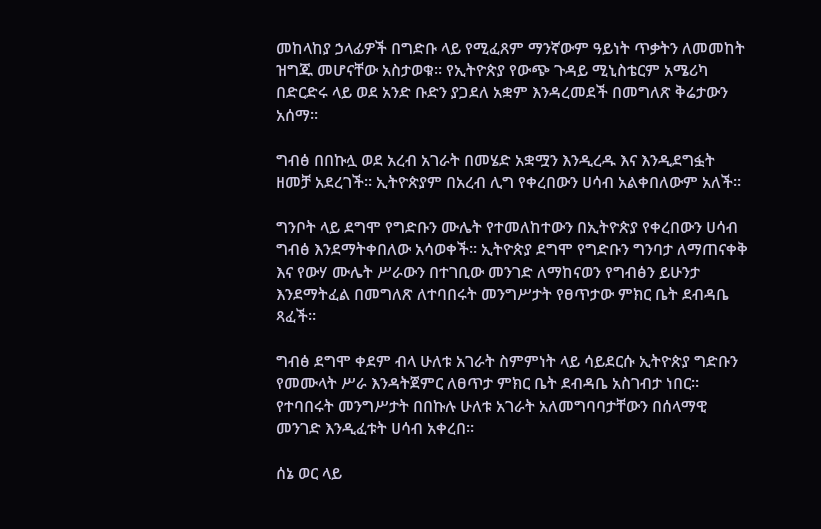መከላከያ ኃላፊዎች በግድቡ ላይ የሚፈጸም ማንኛውም ዓይነት ጥቃትን ለመመከት ዝግጁ መሆናቸው አስታወቁ። የኢትዮጵያ የውጭ ጉዳይ ሚኒስቴርም አሜሪካ በድርድሩ ላይ ወደ አንድ ቡድን ያጋደለ አቋም እንዳረመደች በመግለጽ ቅሬታውን አሰማ።

ግብፅ በበኩሏ ወደ አረብ አገራት በመሄድ አቋሟን እንዲረዱ እና እንዲደግፏት ዘመቻ አደረገች። ኢትዮጵያም በአረብ ሊግ የቀረበውን ሀሳብ አልቀበለውም አለች።

ግንቦት ላይ ደግሞ የግድቡን ሙሌት የተመለከተውን በኢትዮጵያ የቀረበውን ሀሳብ ግብፅ እንደማትቀበለው አሳወቀች። ኢትዮጵያ ደግሞ የግድቡን ግንባታ ለማጠናቀቅ እና የውሃ ሙሌት ሥራውን በተገቢው መንገድ ለማከናወን የግብፅን ይሁንታ እንደማትፈል በመግለጽ ለተባበሩት መንግሥታት የፀጥታው ምክር ቤት ደብዳቤ ጻፈች።

ግብፅ ደግሞ ቀደም ብላ ሁለቱ አገራት ስምምነት ላይ ሳይደርሱ ኢትዮጵያ ግድቡን የመሙላት ሥራ እንዳትጀምር ለፀጥታ ምክር ቤት ደብዳቤ አስገብታ ነበር። የተባበሩት መንግሥታት በበኩሉ ሁለቱ አገራት አለመግባባታቸውን በሰላማዊ መንገድ እንዲፈቱት ሀሳብ አቀረበ።

ሰኔ ወር ላይ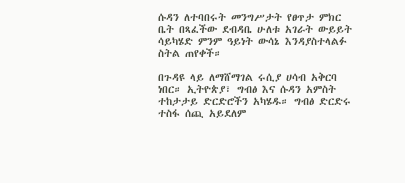ሱዳን ለተባበሩት መንግሥታት የፀጥታ ምክር ቤት በጻፈችው ደብዳቤ ሁለቱ አገራት ውይይት ሳይካሄድ ምንም ዓይነት ውሳኔ እንዳያስተላልፉ ስትል ጠየቀች።

በጉዳዩ ላይ ለማሸማገል ሩሲያ ሀሳብ አቅርባ ነበር። ኢትዮጵያ፣ ግብፅ እና ሱዳን አምስት ተከታታይ ድርድሮችን አካሄዱ። ግብፅ ድርድሩ ተስፋ ሰጪ አይደለም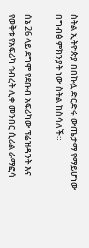ስትል ኢትዮጵያ በበኩሏ ድርድሩ ውጤታማ የማይሆነው በግብፅ ምክንያት ነው ስትል ከስሳለች።

ሰኔ 26 ላይ ደግሞ የደቡብ አፍሪካው ፕሬዝዳንት እና የወቅቱ የአፍሪካ ኅብረት ሊቀ መንበር ሲሪል ራማፎሳ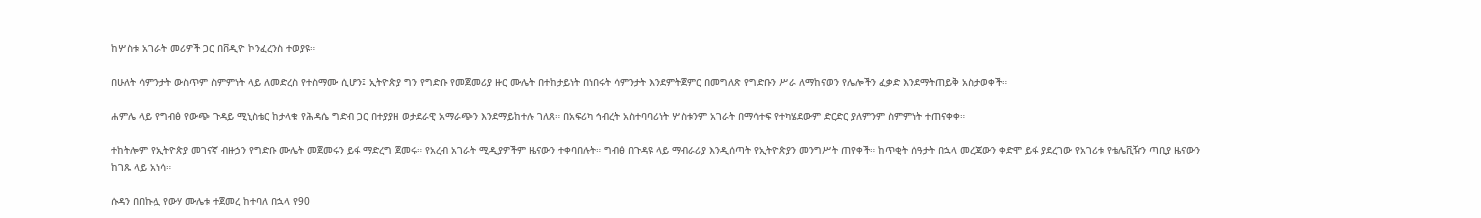ከሦስቱ አገራት መሪዎች ጋር በቨዲዮ ኮንፈረንስ ተወያዩ።

በሁለት ሳምንታት ውስጥም ስምምነት ላይ ለመድረስ የተስማሙ ሲሆን፤ ኢትዮጵያ ግን የግድቡ የመጀመሪያ ዙር ሙሌት በተከታይነት በነበሩት ሳምንታት እንደምትጀምር በመግለጽ የግድቡን ሥራ ለማከናወን የሌሎችን ፈቃድ እንደማትጠይቅ አስታወቀች።

ሐምሌ ላይ የግብፅ የውጭ ጉዳይ ሚኒስቴር ከታላቁ የሕዳሴ ግድብ ጋር በተያያዘ ወታደራዊ አማራጭን እንደማይከተሉ ገለጸ። በአፍሪካ ኅብረት አስተባባሪነት ሦስቱንም አገራት በማሳተፍ የተካሄደውም ድርድር ያለምንም ስምምነት ተጠናቀቀ።

ተከትሎም የኢትዮጵያ መገናኛ ብዙኃን የግድቡ ሙሌት መጀመሩን ይፋ ማድረግ ጀመሩ። የአረብ አገራት ሚዲያዎችም ዜናውን ተቀባበሉት። ግብፅ በጉዳዩ ላይ ማብራሪያ እንዲሰጣት የኢትዮጵያን መንግሥት ጠየቀች። ከጥቂት ሰዓታት በኋላ መረጃውን ቀድሞ ይፋ ያደረገው የአገሪቱ የቴሌቪዥን ጣቢያ ዜናውን ከገጹ ላይ አነሳ።

ሱዳን በበኩሏ የውሃ ሙሌቱ ተጀመረ ከተባለ በኋላ የ90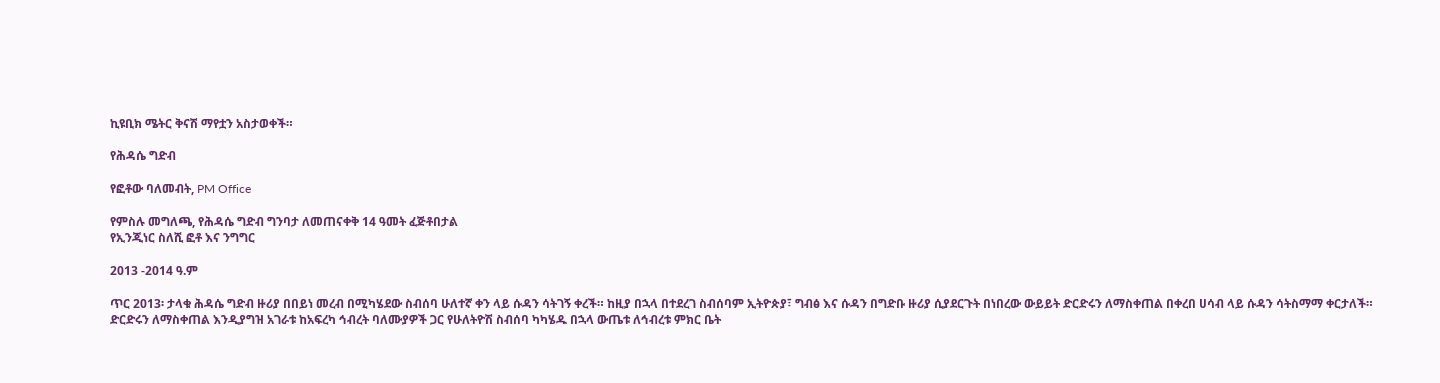ኪዩቢክ ሜትር ቅናሽ ማየቷን አስታወቀች።

የሕዳሴ ግድብ

የፎቶው ባለመብት, PM Office

የምስሉ መግለጫ, የሕዳሴ ግድብ ግንባታ ለመጠናቀቅ 14 ዓመት ፈጅቶበታል
የኢንጂነር ስለሺ ፎቶ እና ንግግር

2013 -2014 ዓ.ም

ጥር 2013፡ ታላቁ ሕዳሴ ግድብ ዙሪያ በበይነ መረብ በሚካሄደው ስብሰባ ሁለተኛ ቀን ላይ ሱዳን ሳትገኝ ቀረች። ከዚያ በኋላ በተደረገ ስብሰባም ኢትዮጵያ፣ ግብፅ እና ሱዳን በግድቡ ዙሪያ ሲያደርጉት በነበረው ውይይት ድርድሩን ለማስቀጠል በቀረበ ሀሳብ ላይ ሱዳን ሳትስማማ ቀርታለች። ድርድሩን ለማስቀጠል እንዲያግዝ አገራቱ ከአፍረካ ኅብረት ባለሙያዎች ጋር የሁለትዮሽ ስብሰባ ካካሄዱ በኋላ ውጤቱ ለኅብረቱ ምክር ቤት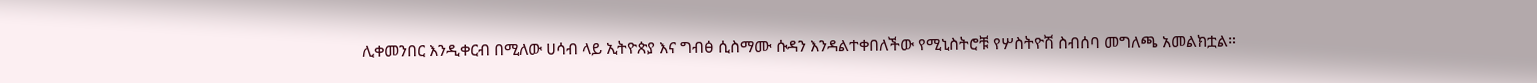ሊቀመንበር እንዲቀርብ በሚለው ሀሳብ ላይ ኢትዮጵያ እና ግብፅ ሲስማሙ ሱዳን እንዳልተቀበለችው የሚኒስትሮቹ የሦስትዮሽ ስብሰባ መግለጫ አመልክቷል።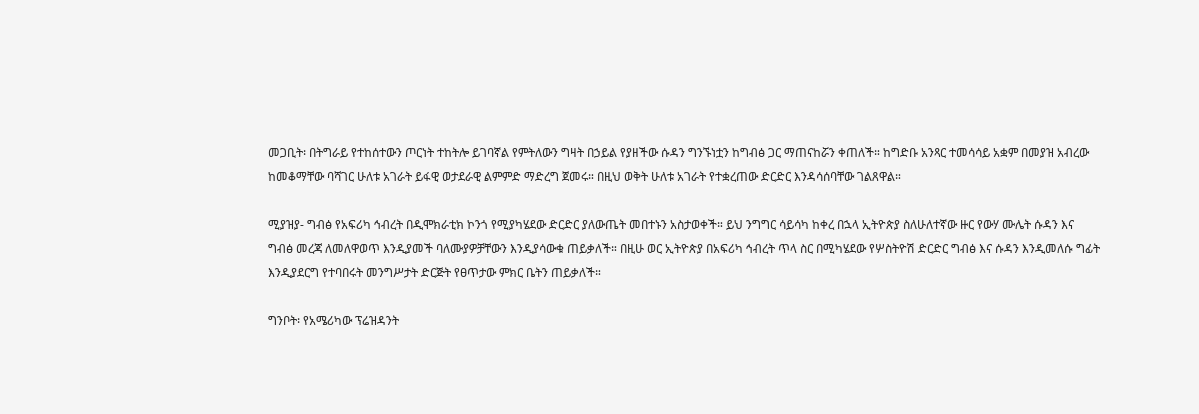መጋቢት፡ በትግራይ የተከሰተውን ጦርነት ተከትሎ ይገባኛል የምትለውን ግዛት በኃይል የያዘችው ሱዳን ግንኙነቷን ከግብፅ ጋር ማጠናከሯን ቀጠለች። ከግድቡ አንጻር ተመሳሳይ አቋም በመያዝ አብረው ከመቆማቸው ባሻገር ሁለቱ አገራት ይፋዊ ወታደራዊ ልምምድ ማድረግ ጀመሩ። በዚህ ወቅት ሁለቱ አገራት የተቋረጠው ድርድር እንዳሳሰባቸው ገልጸዋል።

ሚያዝያ- ግብፅ የአፍሪካ ኅብረት በዲሞክራቲክ ኮንጎ የሚያካሄደው ድርድር ያለውጤት መበተኑን አስታወቀች። ይህ ንግግር ሳይሳካ ከቀረ በኋላ ኢትዮጵያ ስለሁለተኛው ዙር የውሃ ሙሌት ሱዳን እና ግብፅ መረጃ ለመለዋወጥ እንዲያመች ባለሙያዎቻቸውን እንዲያሳውቁ ጠይቃለች። በዚሁ ወር ኢትዮጵያ በአፍሪካ ኅብረት ጥላ ስር በሚካሄደው የሦስትዮሽ ድርድር ግብፅ እና ሱዳን እንዲመለሱ ግፊት እንዲያደርግ የተባበሩት መንግሥታት ድርጅት የፀጥታው ምክር ቤትን ጠይቃለች።

ግንቦት፡ የአሜሪካው ፕሬዝዳንት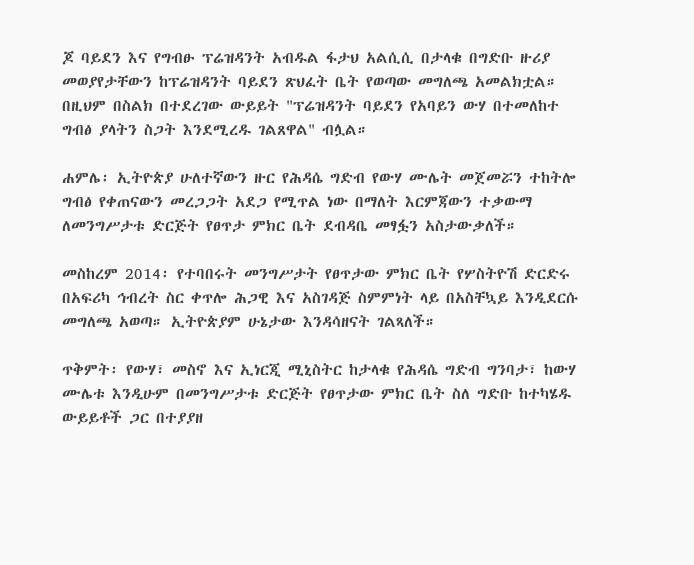ጆ ባይደን እና የግብፁ ፕሬዝዳንት አብዱል ፋታህ አልሲሲ በታላቁ በግድቡ ዙሪያ መወያየታቸውን ከፕሬዝዳንት ባይደን ጽህፈት ቤት የወጣው መግለጫ አመልክቷል። በዚህም በስልክ በተደረገው ውይይት "ፕሬዝዳንት ባይደን የአባይን ውሃ በተመለከተ ግብፅ ያላትን ስጋት እንደሚረዱ ገልጸዋል" ብሏል።

ሐምሌ፡ ኢትዮጵያ ሁለተኛውን ዙር የሕዳሴ ግድብ የውሃ ሙሌት መጀመሯን ተከትሎ ግብፅ የቀጠናውን መረጋጋት አደጋ የሚጥል ነው በማለት እርምጃውን ተቃውማ ለመንግሥታቱ ድርጅት የፀጥታ ምክር ቤት ደብዳቤ መፃፏን አስታውቃለች።

መስከረም 2014፡ የተባበሩት መንግሥታት የፀጥታው ምክር ቤት የሦስትዮሽ ድርድሩ በአፍሪካ ኅብረት ስር ቀጥሎ ሕጋዊ እና አስገዳጅ ስምምነት ላይ በአስቸኳይ እንዲደርሱ መግለጫ አወጣ። ኢትዮጵያም ሁኔታው እንዳሳዘናት ገልጻለች።

ጥቅምት፡ የውሃ፣ መስኖ እና ኢነርጂ ሚኒስትር ከታላቁ የሕዳሴ ግድብ ግንባታ፣ ከውሃ ሙሌቱ እንዲሁም በመንግሥታቱ ድርጅት የፀጥታው ምክር ቤት ስለ ግድቡ ከተካሄዱ ውይይቶች ጋር በተያያዘ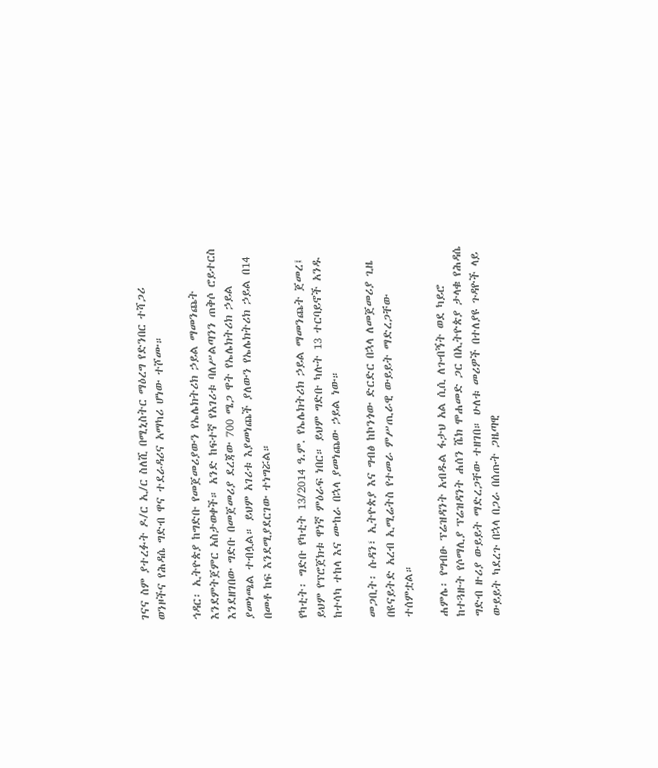ገናና ስም ያተረፉት ዶ/ር ኢ/ር ስለሺ በሚኒስትር ማዕረግ የድንበር ተሻጋሪ ወንዞችና የሕዳሴ ግድብ ዋና ተደራዳሪና አማካሪ ሆነው ተሾሙ።

ኅዳር፡ ኢትዮጵያ ከግድቡ የመጀመሪያውን የኤሌክትሪክ ኃይል ማመንጨት እንደምትጀምር አስታወቀች። አንድ ከፍተኛ የአገሪቱ ባለሥልጣንን ጠቅሶ ሮይተርስ እንደዘገበው ግድቡ በመጀመሪያ ደረጃው 700 ሜጋ ዋት የኤሌክትሪክ ኃይል ያመነጫል ተብሏል። ይህም አገሪቱ እያመነጨች ያለውን የኤሌክትሪክ ኃይል በ14 በመቶ ከፍ እንደሚያደርገው ተነግሯል።

የካቲት፡ ግድቡ የካቲት 13/2014 ዓ.ም. የኤሌክትሪክ ኃይል ማመንጨት ጀመረ፤ ይህም የፕሮጀክቱ ዋነኛ ምዕራፍ ነበር። ይህም ግድቡ ካሉት 13 ተርባይኖች አንዱ ከተሳካ ተከላ እና ሙከራ በኋላ ያመነጨው ኃይል ነው።

መጋቢት፡ ሱዳን፣ ኢትዮጵያ እና ግብፅ ከኮንጎው ድርድር በኋላ ለመጀመሪያ ጊዜ በዩናይትድ አረብ ኢሚሬትስ የተመራ ምሥጢራዊ ውይይት ማድረጋቸው ተሰምቷል።

ሐምሌ፡ የግብፁ ፕሬዝዳንት አብዱል ፋታህ አል ሲሲ ለጉብኝት ወደ ካይሮ ከተጓዙት የሶማሊያ ፕሬዝዳንት ሐሰን ሼክ ሞሐመድ ጋር በኢትዮጵያ ታላቁ የሕዳሴ ግድብ ዙሪያ ውይይት ማድረጋቸው ተዘገበ። ሁለቱ መሪዎች በተለያዩ ጉዳዮች ላይ ውይይት ካደረጉ በኋላ በጋራ በሰጡት ጋዜጣዊ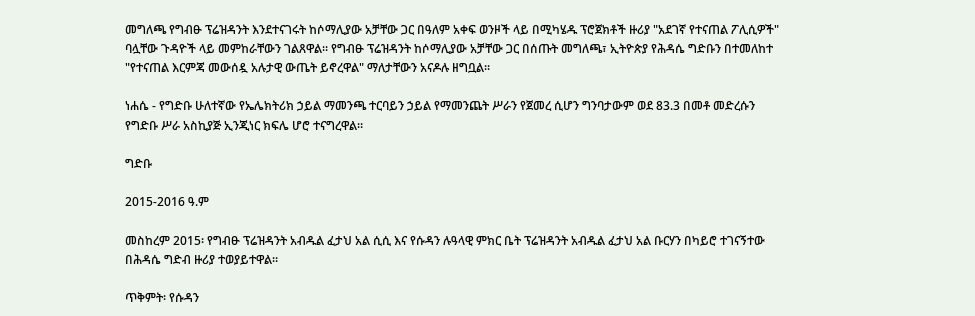መግለጫ የግብፁ ፕሬዝዳንት እንደተናገሩት ከሶማሊያው አቻቸው ጋር በዓለም አቀፍ ወንዞች ላይ በሚካሄዱ ፕሮጀክቶች ዙሪያ "አደገኛ የተናጠል ፖሊሲዎች" ባሏቸው ጉዳዮች ላይ መምከራቸውን ገልጸዋል። የግብፁ ፕሬዝዳንት ከሶማሊያው አቻቸው ጋር በሰጡት መግለጫ፣ ኢትዮጵያ የሕዳሴ ግድቡን በተመለከተ "የተናጠል እርምጃ መውሰዷ አሉታዊ ውጤት ይኖረዋል" ማለታቸውን አናዶሉ ዘግቧል።

ነሐሴ - የግድቡ ሁለተኛው የኤሌክትሪክ ኃይል ማመንጫ ተርባይን ኃይል የማመንጨት ሥራን የጀመረ ሲሆን ግንባታውም ወደ 83.3 በመቶ መድረሱን የግድቡ ሥራ አስኪያጅ ኢንጂነር ክፍሌ ሆሮ ተናግረዋል።

ግድቡ

2015-2016 ዓ.ም

መስከረም 2015፡ የግብፁ ፕሬዝዳንት አብዱል ፈታህ አል ሲሲ እና የሱዳን ሉዓላዊ ምክር ቤት ፕሬዝዳንት አብዱል ፈታህ አል ቡርሃን በካይሮ ተገናኝተው በሕዳሴ ግድብ ዙሪያ ተወያይተዋል።

ጥቅምት፡ የሱዳን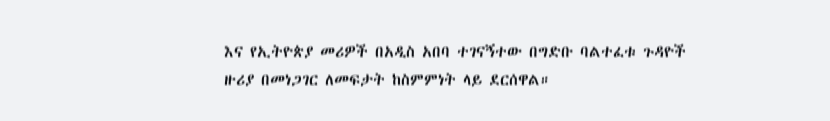እና የኢትዮጵያ መሪዎች በአዲስ አበባ ተገናኝተው በግድቡ ባልተፈቱ ጉዳዮች ዙሪያ በመነጋገር ለመፍታት ከስምምነት ላይ ደርሰዋል።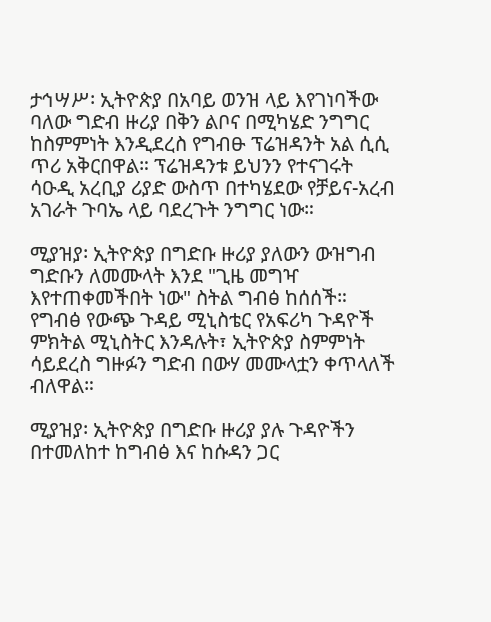ታኅሣሥ፡ ኢትዮጵያ በአባይ ወንዝ ላይ እየገነባችው ባለው ግድብ ዙሪያ በቅን ልቦና በሚካሄድ ንግግር ከስምምነት እንዲደረስ የግብፁ ፕሬዝዳንት አል ሲሲ ጥሪ አቅርበዋል። ፕሬዝዳንቱ ይህንን የተናገሩት ሳዑዲ አረቢያ ሪያድ ውስጥ በተካሄደው የቻይና-አረብ አገራት ጉባኤ ላይ ባደረጉት ንግግር ነው።

ሚያዝያ፡ ኢትዮጵያ በግድቡ ዙሪያ ያለውን ውዝግብ ግድቡን ለመሙላት እንደ "ጊዜ መግዣ እየተጠቀመችበት ነው" ስትል ግብፅ ከሰሰች። የግብፅ የውጭ ጉዳይ ሚኒስቴር የአፍሪካ ጉዳዮች ምክትል ሚኒስትር እንዳሉት፣ ኢትዮጵያ ስምምነት ሳይደረስ ግዙፉን ግድብ በውሃ መሙላቷን ቀጥላለች ብለዋል።

ሚያዝያ፡ ኢትዮጵያ በግድቡ ዙሪያ ያሉ ጉዳዮችን በተመለከተ ከግብፅ እና ከሱዳን ጋር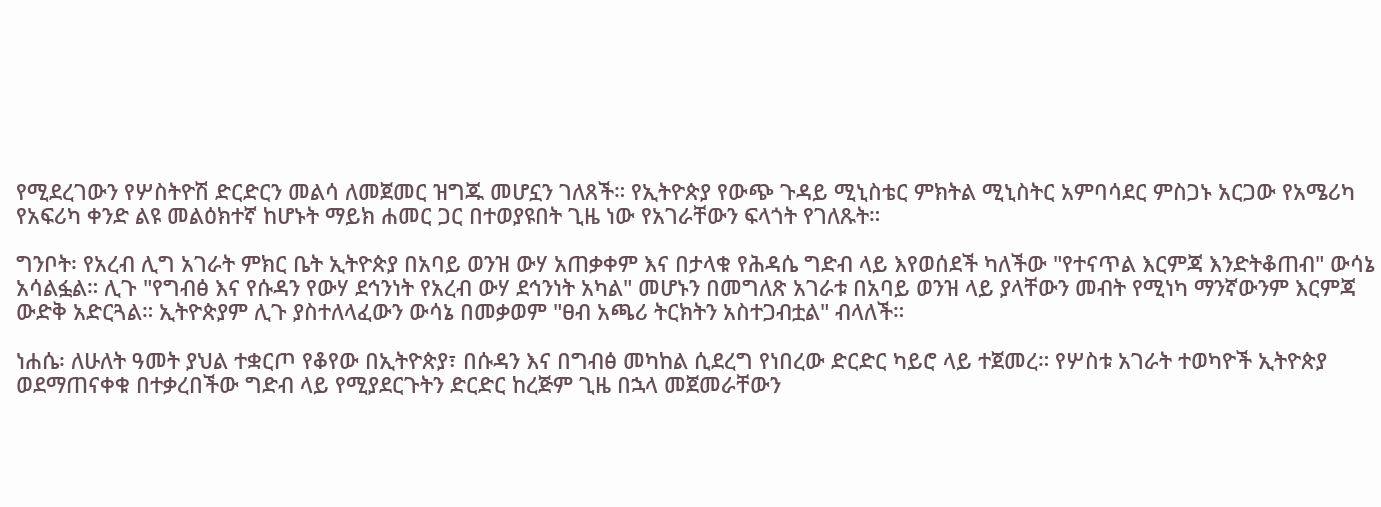የሚደረገውን የሦስትዮሽ ድርድርን መልሳ ለመጀመር ዝግጁ መሆኗን ገለጸች። የኢትዮጵያ የውጭ ጉዳይ ሚኒስቴር ምክትል ሚኒስትር አምባሳደር ምስጋኑ አርጋው የአሜሪካ የአፍሪካ ቀንድ ልዩ መልዕክተኛ ከሆኑት ማይክ ሐመር ጋር በተወያዩበት ጊዜ ነው የአገራቸውን ፍላጎት የገለጹት።

ግንቦት፡ የአረብ ሊግ አገራት ምክር ቤት ኢትዮጵያ በአባይ ወንዝ ውሃ አጠቃቀም እና በታላቁ የሕዳሴ ግድብ ላይ እየወሰደች ካለችው "የተናጥል እርምጃ እንድትቆጠብ" ውሳኔ አሳልፏል። ሊጉ "የግብፅ እና የሱዳን የውሃ ደኅንነት የአረብ ውሃ ደኅንነት አካል" መሆኑን በመግለጽ አገራቱ በአባይ ወንዝ ላይ ያላቸውን መብት የሚነካ ማንኛውንም እርምጃ ውድቅ አድርጓል። ኢትዮጵያም ሊጉ ያስተለላፈውን ውሳኔ በመቃወም "ፀብ አጫሪ ትርክትን አስተጋብቷል" ብላለች።

ነሐሴ፡ ለሁለት ዓመት ያህል ተቋርጦ የቆየው በኢትዮጵያ፣ በሱዳን እና በግብፅ መካከል ሲደረግ የነበረው ድርድር ካይሮ ላይ ተጀመረ። የሦስቱ አገራት ተወካዮች ኢትዮጵያ ወደማጠናቀቁ በተቃረበችው ግድብ ላይ የሚያደርጉትን ድርድር ከረጅም ጊዜ በኋላ መጀመራቸውን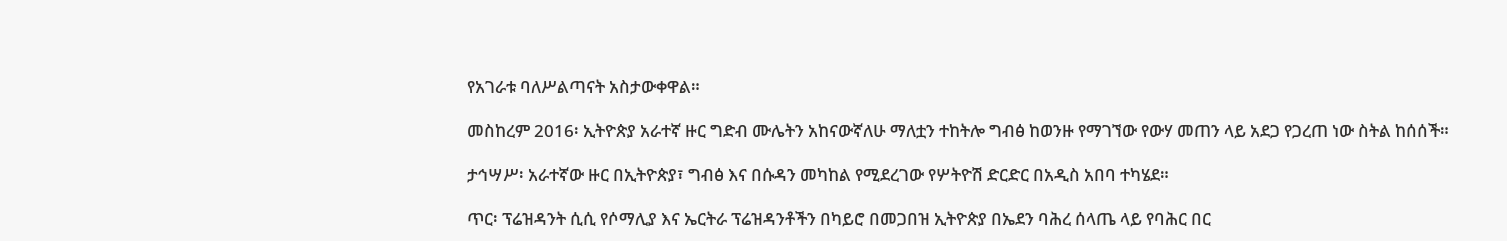የአገራቱ ባለሥልጣናት አስታውቀዋል።

መስከረም 2016፡ ኢትዮጵያ አራተኛ ዙር ግድብ ሙሌትን አከናውኛለሁ ማለቷን ተከትሎ ግብፅ ከወንዙ የማገኘው የውሃ መጠን ላይ አደጋ የጋረጠ ነው ስትል ከሰሰች።

ታኅሣሥ፡ አራተኛው ዙር በኢትዮጵያ፣ ግብፅ እና በሱዳን መካከል የሚደረገው የሦትዮሽ ድርድር በአዲስ አበባ ተካሄደ።

ጥር፡ ፕሬዝዳንት ሲሲ የሶማሊያ እና ኤርትራ ፕሬዝዳንቶችን በካይሮ በመጋበዝ ኢትዮጵያ በኤደን ባሕረ ሰላጤ ላይ የባሕር በር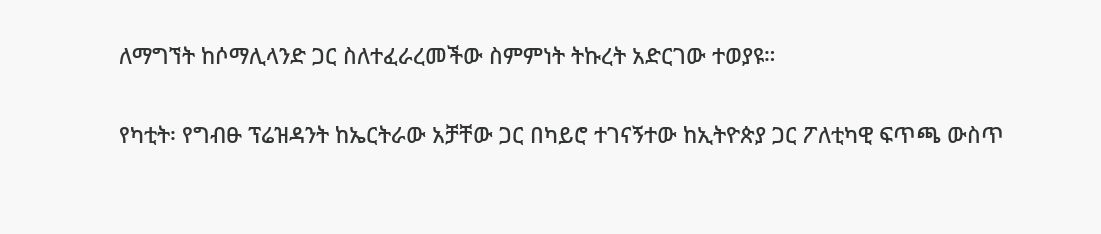ለማግኘት ከሶማሊላንድ ጋር ስለተፈራረመችው ስምምነት ትኩረት አድርገው ተወያዩ።

የካቲት፡ የግብፁ ፕሬዝዳንት ከኤርትራው አቻቸው ጋር በካይሮ ተገናኝተው ከኢትዮጵያ ጋር ፖለቲካዊ ፍጥጫ ውስጥ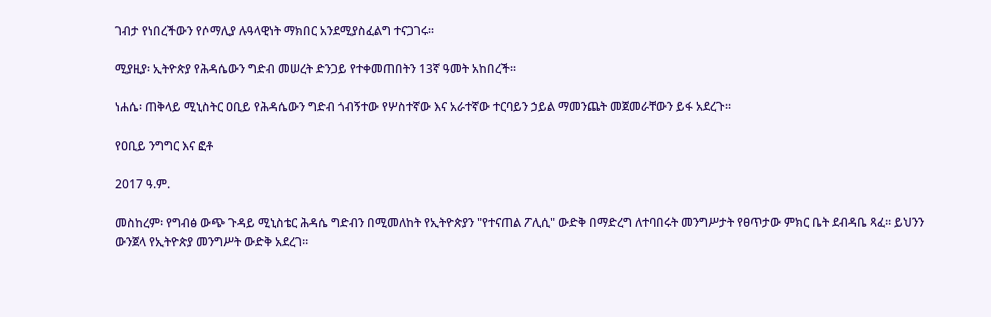ገብታ የነበረችውን የሶማሊያ ሉዓላዊነት ማክበር አንደሚያስፈልግ ተናጋገሩ።

ሚያዚያ፡ ኢትዮጵያ የሕዳሴውን ግድብ መሠረት ድንጋይ የተቀመጠበትን 13ኛ ዓመት አከበረች።

ነሐሴ፡ ጠቅላይ ሚኒስትር ዐቢይ የሕዳሴውን ግድብ ጎብኝተው የሦስተኛው እና አራተኛው ተርባይን ኃይል ማመንጨት መጀመራቸውን ይፋ አደረጉ።

የዐቢይ ንግግር እና ፎቶ

2017 ዓ.ም.

መስከረም፡ የግብፅ ውጭ ጉዳይ ሚኒስቴር ሕዳሴ ግድብን በሚመለከት የኢትዮጵያን "የተናጠል ፖሊሲ" ውድቅ በማድረግ ለተባበሩት መንግሥታት የፀጥታው ምክር ቤት ደብዳቤ ጻፈ። ይህንን ውንጀላ የኢትዮጵያ መንግሥት ውድቅ አደረገ።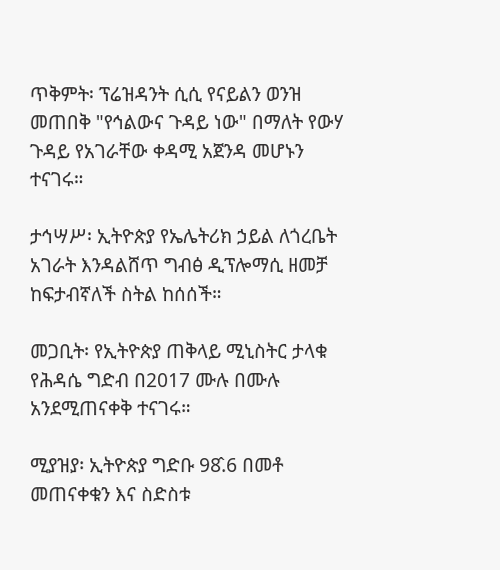ጥቅምት፡ ፕሬዝዳንት ሲሲ የናይልን ወንዝ መጠበቅ "የኅልውና ጉዳይ ነው" በማለት የውሃ ጉዳይ የአገራቸው ቀዳሚ አጀንዳ መሆኑን ተናገሩ።

ታኅሣሥ፡ ኢትዮጵያ የኤሌትሪክ ኃይል ለጎረቤት አገራት እንዳልሸጥ ግብፅ ዲፕሎማሲ ዘመቻ ከፍታብኛለች ስትል ከሰሰች።

መጋቢት፡ የኢትዮጵያ ጠቅላይ ሚኒስትር ታላቁ የሕዳሴ ግድብ በ2017 ሙሉ በሙሉ አንደሚጠናቀቅ ተናገሩ።

ሚያዝያ፡ ኢትዮጵያ ግድቡ 98̂.6 በመቶ መጠናቀቁን እና ስድስቱ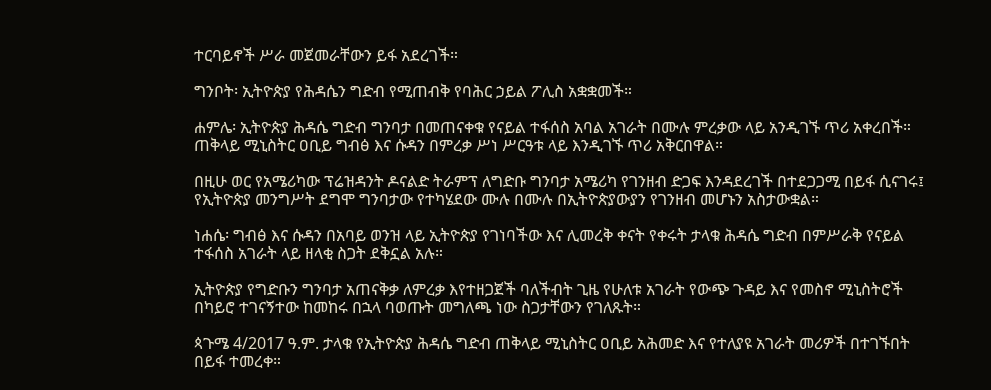ተርባይኖች ሥራ መጀመራቸውን ይፋ አደረገች።

ግንቦት፡ ኢትዮጵያ የሕዳሴን ግድብ የሚጠብቅ የባሕር ኃይል ፖሊስ አቋቋመች።

ሐምሌ፡ ኢትዮጵያ ሕዳሴ ግድብ ግንባታ በመጠናቀቁ የናይል ተፋሰስ አባል አገራት በሙሉ ምረቃው ላይ አንዲገኙ ጥሪ አቀረበች። ጠቅላይ ሚኒስትር ዐቢይ ግብፅ እና ሱዳን በምረቃ ሥነ ሥርዓቱ ላይ እንዲገኙ ጥሪ አቅርበዋል።

በዚሁ ወር የአሜሪካው ፕሬዝዳንት ዶናልድ ትራምፕ ለግድቡ ግንባታ አሜሪካ የገንዘብ ድጋፍ እንዳደረገች በተደጋጋሚ በይፋ ሲናገሩ፤ የኢትዮጵያ መንግሥት ደግሞ ግንባታው የተካሄደው ሙሉ በሙሉ በኢትዮጵያውያን የገንዘብ መሆኑን አስታውቋል።

ነሐሴ፡ ግብፅ እና ሱዳን በአባይ ወንዝ ላይ ኢትዮጵያ የገነባችው እና ሊመረቅ ቀናት የቀሩት ታላቁ ሕዳሴ ግድብ በምሥራቅ የናይል ተፋሰስ አገራት ላይ ዘላቂ ስጋት ደቅኗል አሉ።

ኢትዮጵያ የግድቡን ግንባታ አጠናቅቃ ለምረቃ እየተዘጋጀች ባለችብት ጊዜ የሁለቱ አገራት የውጭ ጉዳይ እና የመስኖ ሚኒስትሮች በካይሮ ተገናኝተው ከመከሩ በኋላ ባወጡት መግለጫ ነው ስጋታቸውን የገለጹት።

ጳጉሜ 4/2017 ዓ.ም. ታላቁ የኢትዮጵያ ሕዳሴ ግድብ ጠቅላይ ሚኒስትር ዐቢይ አሕመድ እና የተለያዩ አገራት መሪዎች በተገኙበት በይፋ ተመረቀ።